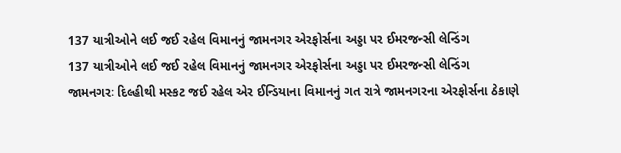137 યાત્રીઓને લઈ જઈ રહેલ વિમાનનું જામનગર એરફોર્સના અડ્ડા પર ઈમરજન્સી લેન્ડિંગ
137 યાત્રીઓને લઈ જઈ રહેલ વિમાનનું જામનગર એરફોર્સના અડ્ડા પર ઈમરજન્સી લેન્ડિંગ
જામનગરઃ દિલ્હીથી મસ્કટ જઈ રહેલ એર ઈન્ડિયાના વિમાનનું ગત રાત્રે જામનગરના એરફોર્સના ઠેકાણે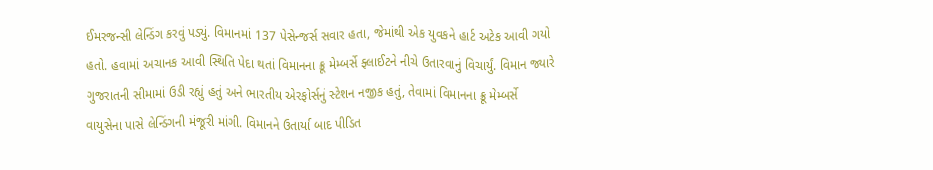ઈમરજન્સી લેન્ડિંગ કરવું પડ્યું. વિમાનમાં 137 પેસેન્જર્સ સવાર હતા, જેમાંથી એક યુવકને હાર્ટ અટેક આવી ગયો હતો. હવામાં અચાનક આવી સ્થિતિ પેદા થતાં વિમાનના ક્રૂ મેમ્બર્સે ફ્લાઈટને નીચે ઉતારવાનું વિચાર્યું. વિમાન જ્યારે ગુજરાતની સીમામાં ઉડી રહ્યું હતું અને ભારતીય એરફોર્સનું સ્ટેશન નજીક હતું, તેવામાં વિમાનના ક્રૂ મેમ્બર્સે વાયુસેના પાસે લેન્ડિંગની મંજૂરી માંગી. વિમાનને ઉતાર્યા બાદ પીડિત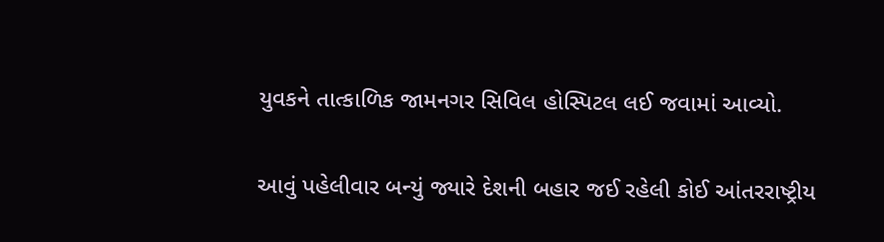યુવકને તાત્કાળિક જામનગર સિવિલ હોસ્પિટલ લઈ જવામાં આવ્યો.

આવું પહેલીવાર બન્યું જ્યારે દેશની બહાર જઈ રહેલી કોઈ આંતરરાષ્ટ્રીય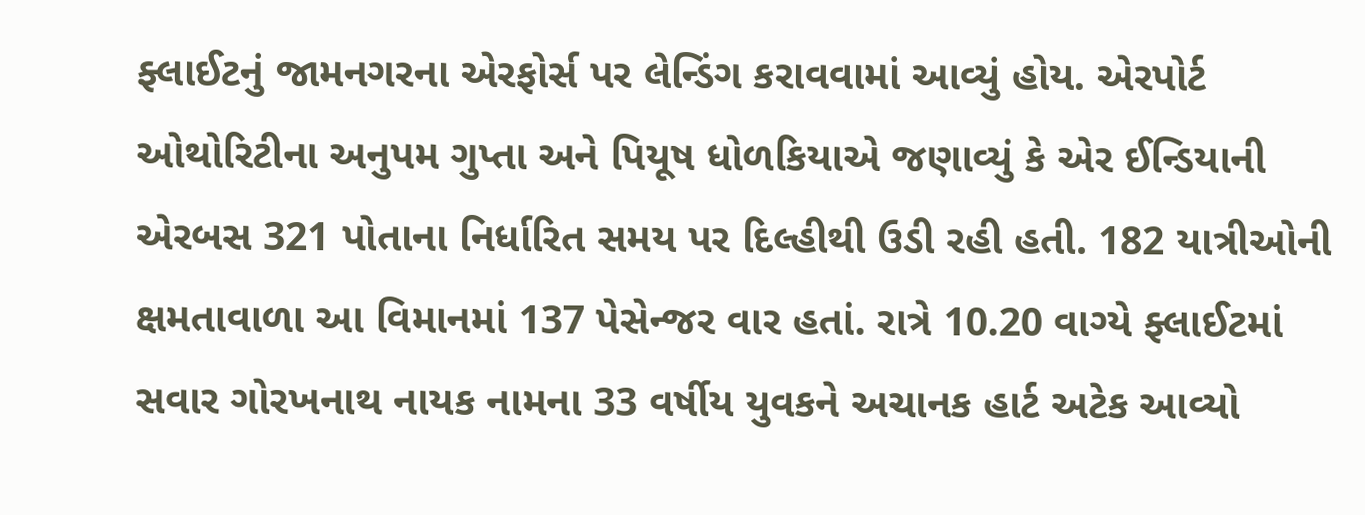ફ્લાઈટનું જામનગરના એરફોર્સ પર લેન્ડિંગ કરાવવામાં આવ્યું હોય. એરપોર્ટ ઓથોરિટીના અનુપમ ગુપ્તા અને પિયૂષ ધોળકિયાએ જણાવ્યું કે એર ઈન્ડિયાની એરબસ 321 પોતાના નિર્ધારિત સમય પર દિલ્હીથી ઉડી રહી હતી. 182 યાત્રીઓની ક્ષમતાવાળા આ વિમાનમાં 137 પેસેન્જર વાર હતાં. રાત્રે 10.20 વાગ્યે ફ્લાઈટમાં સવાર ગોરખનાથ નાયક નામના 33 વર્ષીય યુવકને અચાનક હાર્ટ અટેક આવ્યો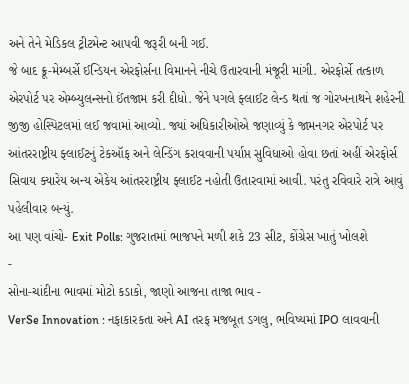અને તેને મેડિકલ ટ્રીટમેન્ટ આપવી જરૂરી બની ગઈ.
જે બાદ ક્રૂ-મેમ્બર્સે ઈન્ડિયન એરફોર્સના વિમાનને નીચે ઉતારવાની મંજૂરી માંગી. એરફોર્સે તત્કાળ એરપોર્ટ પર એમ્બ્યુલન્સનો ઈંતજામ કરી દીધો. જેને પગલે ફ્લાઈટ લેન્ડ થતાં જ ગોરખનાથને શહેરની જીજી હોસ્પિટલમાં લઈ જવામાં આવ્યો. જ્યાં અધિકારીઓએ જણાવ્યું કે જામનગર એરપોર્ટ પર આંતરરાષ્ટ્રીય ફ્લાઈટનું ટેકઑફ અને લેન્ડિંગ કરાવવાની પર્યાપ્ત સુવિધાઓ હોવા છતાં અહીં એરફોર્સ સિવાય ક્યારેય અન્ય એકેય આંતરરાષ્ટ્રીય ફ્લાઈટ નહોતી ઉતારવામાં આવી. પરંતુ રવિવારે રાત્રે આવું પહેલીવાર બન્યું.
આ પણ વાંચો- Exit Polls: ગુજરાતમાં ભાજપને મળી શકે 23 સીટ, કોંગ્રેસ ખાતું ખોલશે
-
સોના-ચાંદીના ભાવમાં મોટો કડાકો, જાણો આજના તાજા ભાવ -
VerSe Innovation : નફાકારકતા અને AI તરફ મજબૂત ડગલુ, ભવિષ્યમાં IPO લાવવાની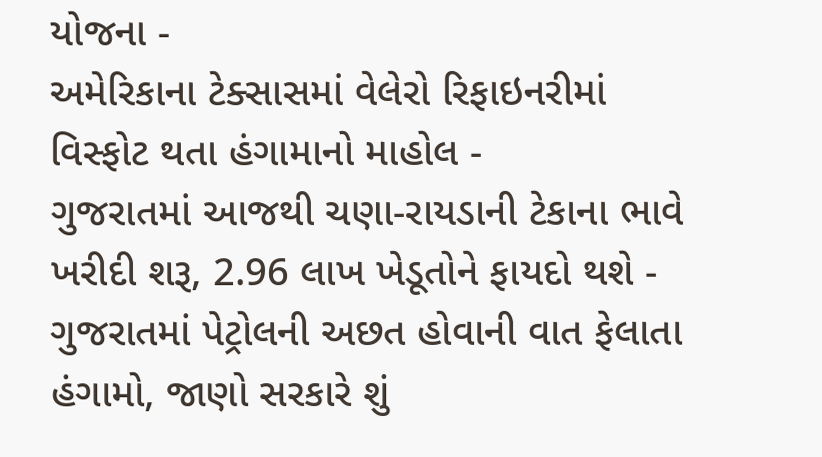યોજના -
અમેરિકાના ટેક્સાસમાં વેલેરો રિફાઇનરીમાં વિસ્ફોટ થતા હંગામાનો માહોલ -
ગુજરાતમાં આજથી ચણા-રાયડાની ટેકાના ભાવે ખરીદી શરૂ, 2.96 લાખ ખેડૂતોને ફાયદો થશે -
ગુજરાતમાં પેટ્રોલની અછત હોવાની વાત ફેલાતા હંગામો, જાણો સરકારે શું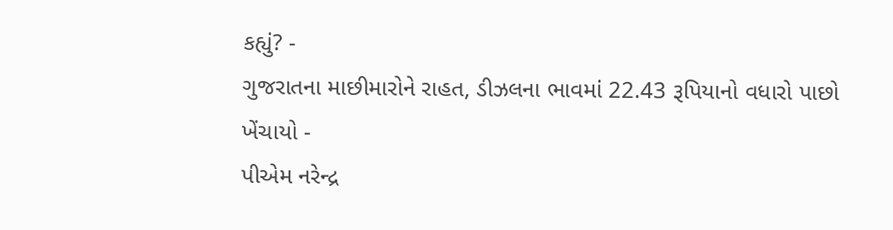કહ્યું? -
ગુજરાતના માછીમારોને રાહત, ડીઝલના ભાવમાં 22.43 રૂપિયાનો વધારો પાછો ખેંચાયો -
પીએમ નરેન્દ્ર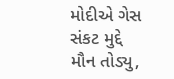મોદીએ ગેસ સંકટ મુદ્દે મૌન તોડ્યુ,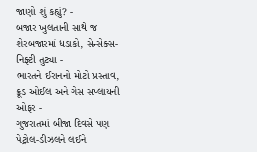જાણો શું કહ્યું? -
બજાર ખુલતાની સાથે જ શેરબજારમાં ધડાકો, સેન્સેક્સ-નિફ્ટી તુટ્યા -
ભારતને ઈરાનનો મોટો પ્રસ્તાવ, ક્રૂડ ઓઈલ અને ગેસ સપ્લાયની ઓફર -
ગુજરાતમાં બીજા દિવસે પણ પેટ્રોલ-ડીઝલને લઈને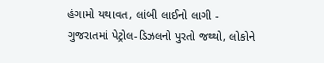હંગામો યથાવત, લાંબી લાઈનો લાગી -
ગુજરાતમાં પેટ્રોલ-ડિઝલનો પુરતો જથ્થો, લોકોને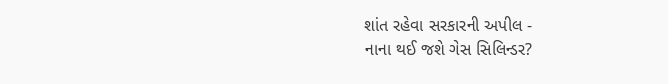શાંત રહેવા સરકારની અપીલ -
નાના થઈ જશે ગેસ સિલિન્ડર?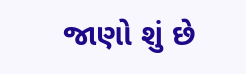જાણો શું છે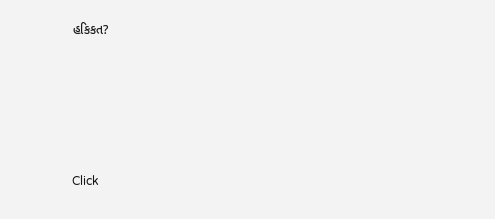હકિકત?









Click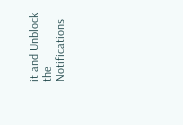it and Unblock the Notifications